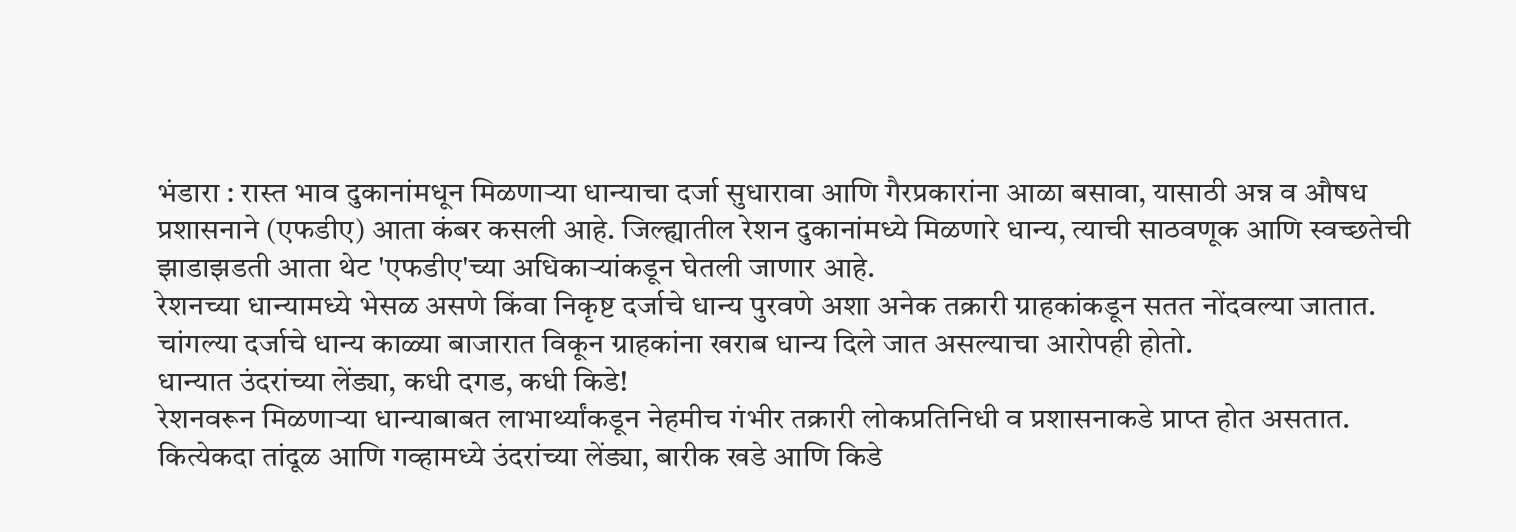भंडारा : रास्त भाव दुकानांमधून मिळणाऱ्या धान्याचा दर्जा सुधारावा आणि गैरप्रकारांना आळा बसावा, यासाठी अन्न व औषध प्रशासनाने (एफडीए) आता कंबर कसली आहे. जिल्ह्यातील रेशन दुकानांमध्ये मिळणारे धान्य, त्याची साठवणूक आणि स्वच्छतेची झाडाझडती आता थेट 'एफडीए'च्या अधिकाऱ्यांकडून घेतली जाणार आहे.
रेशनच्या धान्यामध्ये भेसळ असणे किंवा निकृष्ट दर्जाचे धान्य पुरवणे अशा अनेक तक्रारी ग्राहकांकडून सतत नोंदवल्या जातात. चांगल्या दर्जाचे धान्य काळ्या बाजारात विकून ग्राहकांना खराब धान्य दिले जात असल्याचा आरोपही होतो.
धान्यात उंदरांच्या लेंड्या, कधी दगड, कधी किडे!
रेशनवरून मिळणाऱ्या धान्याबाबत लाभार्थ्यांकडून नेहमीच गंभीर तक्रारी लोकप्रतिनिधी व प्रशासनाकडे प्राप्त होत असतात. कित्येकदा तांदूळ आणि गव्हामध्ये उंदरांच्या लेंड्या, बारीक खडे आणि किडे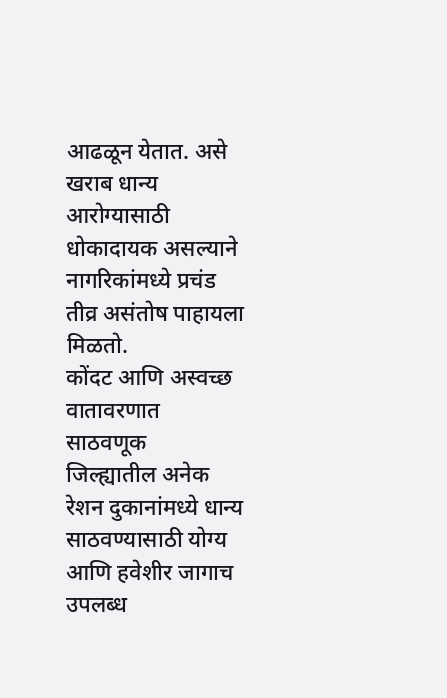आढळून येतात. असे खराब धान्य आरोग्यासाठी धोकादायक असल्याने नागरिकांमध्ये प्रचंड तीव्र असंतोष पाहायला मिळतो.
कोंदट आणि अस्वच्छ वातावरणात साठवणूक
जिल्ह्यातील अनेक रेशन दुकानांमध्ये धान्य साठवण्यासाठी योग्य आणि हवेशीर जागाच उपलब्ध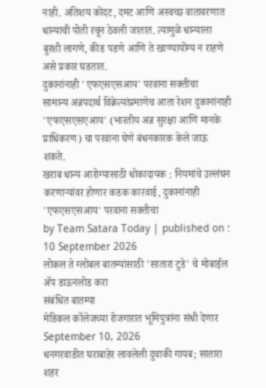नाही. अतिशय कोंदट, दमट आणि अस्वच्छ वातावरणात धान्याची पोती रचून ठेवली जातात. त्यामुळे धान्याला बुरशी लागणे, कीड पडणे आणि ते खाण्यायोग्य न राहणे असे प्रकार घडतात.
दुकानांनाही 'एफएसएसआय' परवाना सक्तीचा
सामान्य अन्नपदार्थ विक्रेत्यांप्रमाणेच आता रेशन दुकानांनाही 'एफएसएसएआय' (भारतीय अन्न सुरक्षा आणि मानके प्राधिकरण) चा परवाना घेणे बंधनकारक केले जाऊ शकते.
खराब धान्य आरोग्यासाठी धोकादायक : नियमांचे उल्लंघन करणाऱ्यांवर होणार कडक कारवाई, दुकानांनाही 'एफएसएसआय' परवाना सक्तीचा
by Team Satara Today | published on : 10 September 2026
लोकल ते ग्लोबल बातम्यांसाठी 'सातारा टुडे' चे मोबाईल ॲप डाऊनलोड करा
संबंधित बातम्या
मेडिकल कॉलेजच्या रोजगारात भूमिपुत्रांना संधी देणार
September 10, 2026
धनगरवाडीत घराबाहेर लावलेली दुचाकी गायब; सातारा शहर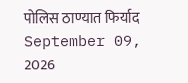पोलिस ठाण्यात फिर्याद
September 09, 2026